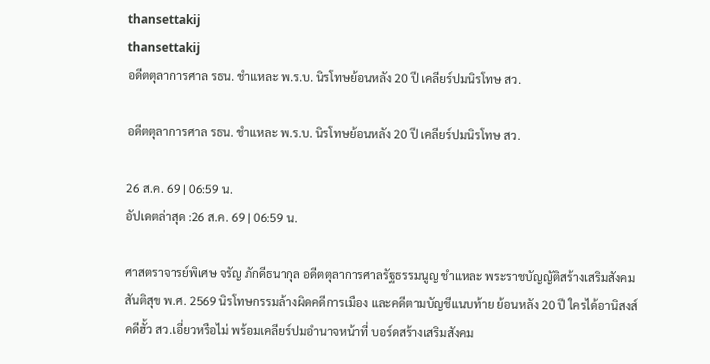thansettakij
thansettakij
อดีตตุลาการศาล รธน. ชำแหละ พ.ร.บ. นิรโทษย้อนหลัง 20 ปี เคลียร์ปมนิรโทษ สว.

อดีตตุลาการศาล รธน. ชำแหละ พ.ร.บ. นิรโทษย้อนหลัง 20 ปี เคลียร์ปมนิรโทษ สว.

26 ส.ค. 69 | 06:59 น.
อัปเดตล่าสุด :26 ส.ค. 69 | 06:59 น.

ศาสตราจารย์พิเศษ จรัญ ภักดีธนากุล อดีตตุลาการศาลรัฐธรรมนูญ ชำแหละ พระราชบัญญัติสร้างเสริมสังคมสันติสุข พ.ศ. 2569 นิรโทษกรรมล้างผิดคดีการเมือง และคดีตามบัญชีแนบท้าย ย้อนหลัง 20 ปี ใครได้อานิสงส์ คดีฮั้ว สว.เอี่ยวหรือไม่ พร้อมเคลียร์ปมอำนาจหน้าที่ บอร์ดสร้างเสริมสังคม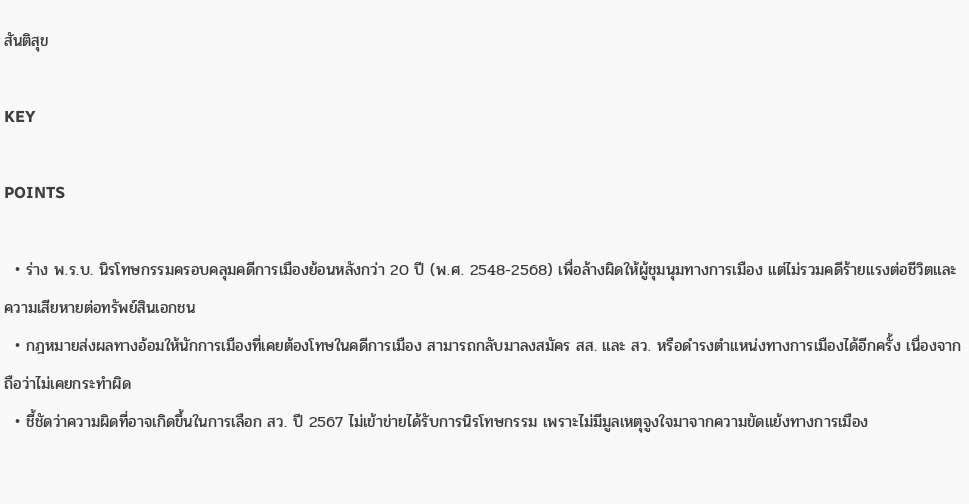สันติสุข

KEY

POINTS

  • ร่าง พ.ร.บ. นิรโทษกรรมครอบคลุมคดีการเมืองย้อนหลังกว่า 20 ปี (พ.ศ. 2548-2568) เพื่อล้างผิดให้ผู้ชุมนุมทางการเมือง แต่ไม่รวมคดีร้ายแรงต่อชีวิตและความเสียหายต่อทรัพย์สินเอกชน
  • กฎหมายส่งผลทางอ้อมให้นักการเมืองที่เคยต้องโทษในคดีการเมือง สามารถกลับมาลงสมัคร สส. และ สว. หรือดำรงตำแหน่งทางการเมืองได้อีกครั้ง เนื่องจากถือว่าไม่เคยกระทำผิด
  • ชี้ชัดว่าความผิดที่อาจเกิดขึ้นในการเลือก สว. ปี 2567 ไม่เข้าข่ายได้รับการนิรโทษกรรม เพราะไม่มีมูลเหตุจูงใจมาจากความขัดแย้งทางการเมือง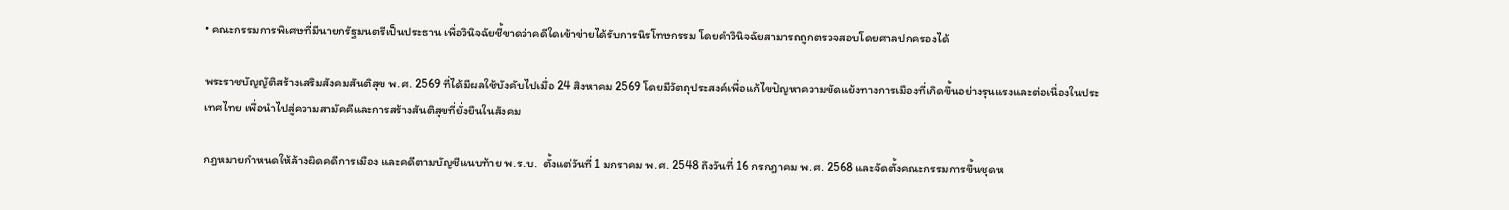• คณะกรรมการพิเศษที่มีนายกรัฐมนตรีเป็นประธาน เพื่อวินิจฉัยชี้ขาดว่าคดีใดเข้าข่ายได้รับการนิรโทษกรรม โดยคำวินิจฉัยสามารถถูกตรวจสอบโดยศาลปกครองได้

พระราชบัญญัติสร้างเสริมสังคมสันติสุข พ.ศ. 2569 ที่ได้มีผลใช้บังคับไปเมื่อ 24 สิงหาคม 2569 โดยมีวัตถุประสงค์เพื่อแก้ไขปัญหาความขัดแย้งทางการเมืองที่เกิดขึ้นอย่างรุนแรงและต่อเนื่องในประเทศไทย เพื่อนำไปสู่ความสามัคคีและการสร้างสันติสุขที่ยั่งยืนในสังคม

กฎหมายกำหนดให้ล้างผิดคดีการเมือง และคดีตามบัญชีแนบท้าย พ.ร.บ.  ตั้งแต่วันที่ 1 มกราคม พ.ศ. 2548 ถึงวันที่ 16 กรกฎาคม พ.ศ. 2568 และจัดตั้งคณะกรรมการขึ้นชุดห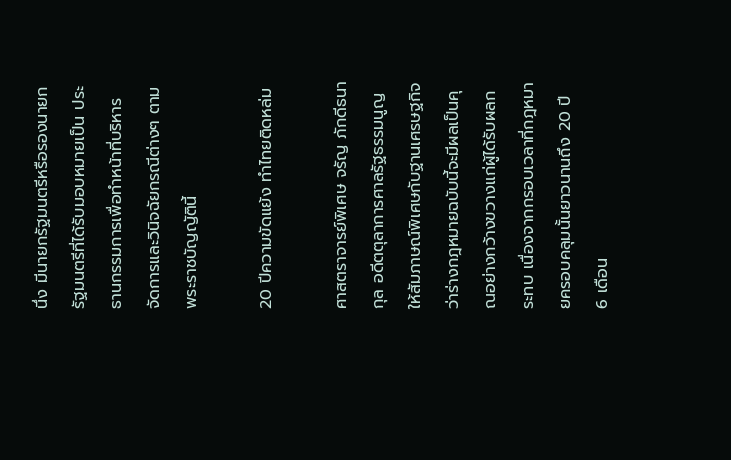นึ่ง มีนายกรัฐมนตรีหรือรองนายกรัฐมนตรีที่ได้รับมอบหมายเป็น ประธานกรรมการเพื่อทำหน้าที่บริหารจัดการและวินิจฉัยกรณีต่างๆ ตามพระราชบัญญัตินี้

20 ปีความขัดแย้ง ทำไทยติดหล่ม

ศาสตราจารย์พิเศษ จรัญ ภักดีธนากุล อดีตตุลาการศาลรัฐธรรมนูญ ให้สัมภาษณ์พิเศษกับฐานเศรษฐกิจว่าร่างกฎหมายฉบับนี้จะมีผลเป็นคุณอย่างกว้างขวางแก่ผู้ได้รับผลกระทบ เนื่องจากกรอบเวลาที่กฎหมายครอบคลุมนั้นยาวนานถึง 20 ปี 6 เดือน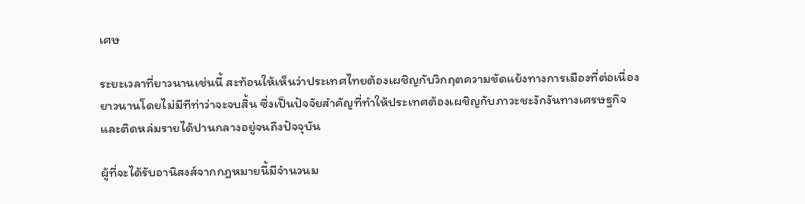เศษ

ระยะเวลาที่ยาวนานเช่นนี้ สะท้อนให้เห็นว่าประเทศไทยต้องเผชิญกับวิกฤตความขัดแย้งทางการเมืองที่ต่อเนื่องยาวนานโดยไม่มีทีท่าว่าจะจบสิ้น ซึ่งเป็นปัจจัยสำคัญที่ทำให้ประเทศต้องเผชิญกับภาวะชะงักงันทางเศรษฐกิจและติดหล่มรายได้ปานกลางอยู่จนถึงปัจจุบัน

ผู้ที่จะได้รับอานิสงส์จากกฎหมายนี้มีจำนวนม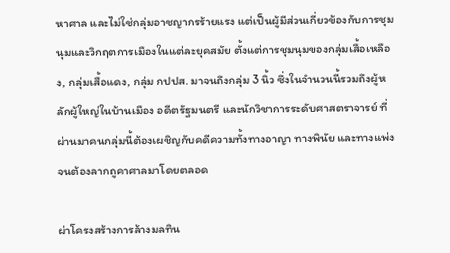หาศาล และไม่ใช่กลุ่มอาชญากรร้ายแรง แต่เป็นผู้มีส่วนเกี่ยวข้องกับการชุมนุมและวิกฤตการเมืองในแต่ละยุคสมัย ตั้งแต่การชุมนุมของกลุ่มเสื้อเหลือง, กลุ่มเสื้อแดง, กลุ่ม กปปส. มาจนถึงกลุ่ม 3 นิ้ว ซึ่งในจำนวนนี้รวมถึงผู้หลักผู้ใหญ่ในบ้านเมือง อดีตรัฐมนตรี และนักวิชาการระดับศาสตราจารย์ ที่ผ่านมาคนกลุ่มนี้ต้องเผชิญกับคดีความทั้งทางอาญา ทางพินัย และทางแพ่งจนต้องลากถูคาศาลมาโดยตลอด

ผ่าโครงสร้างการล้างมลทิน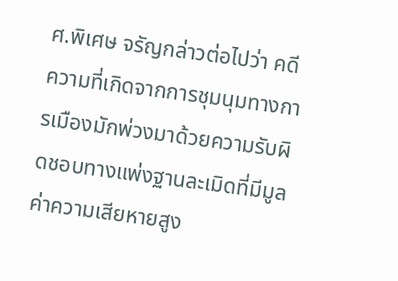ศ.พิเศษ จรัญกล่าวต่อไปว่า คดีความที่เกิดจากการชุมนุมทางการเมืองมักพ่วงมาด้วยความรับผิดชอบทางแพ่งฐานละเมิดที่มีมูลค่าความเสียหายสูง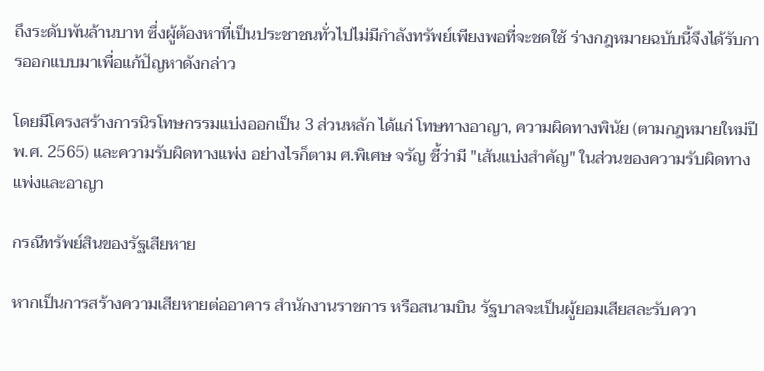ถึงระดับพันล้านบาท ซึ่งผู้ต้องหาที่เป็นประชาชนทั่วไปไม่มีกำลังทรัพย์เพียงพอที่จะชดใช้ ร่างกฎหมายฉบับนี้จึงได้รับการออกแบบมาเพื่อแก้ปัญหาดังกล่าว

โดยมีโครงสร้างการนิรโทษกรรมแบ่งออกเป็น 3 ส่วนหลัก ได้แก่ โทษทางอาญา, ความผิดทางพินัย (ตามกฎหมายใหม่ปี พ.ศ. 2565) และความรับผิดทางแพ่ง อย่างไรก็ตาม ศ.พิเศษ จรัญ ชี้ว่ามี "เส้นแบ่งสำคัญ" ในส่วนของความรับผิดทางแพ่งและอาญา

กรณีทรัพย์สินของรัฐเสียหาย

หากเป็นการสร้างความเสียหายต่ออาคาร สำนักงานราชการ หรือสนามบิน รัฐบาลจะเป็นผู้ยอมเสียสละรับควา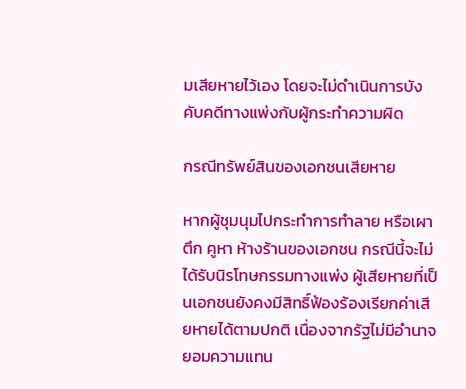มเสียหายไว้เอง โดยจะไม่ดำเนินการบังคับคดีทางแพ่งกับผู้กระทำความผิด

กรณีทรัพย์สินของเอกชนเสียหาย

หากผู้ชุมนุมไปกระทำการทำลาย หรือเผาตึก คูหา ห้างร้านของเอกชน กรณีนี้จะไม่ได้รับนิรโทษกรรมทางแพ่ง ผู้เสียหายที่เป็นเอกชนยังคงมีสิทธิ์ฟ้องร้องเรียกค่าเสียหายได้ตามปกติ เนื่องจากรัฐไม่มีอำนาจยอมความแทน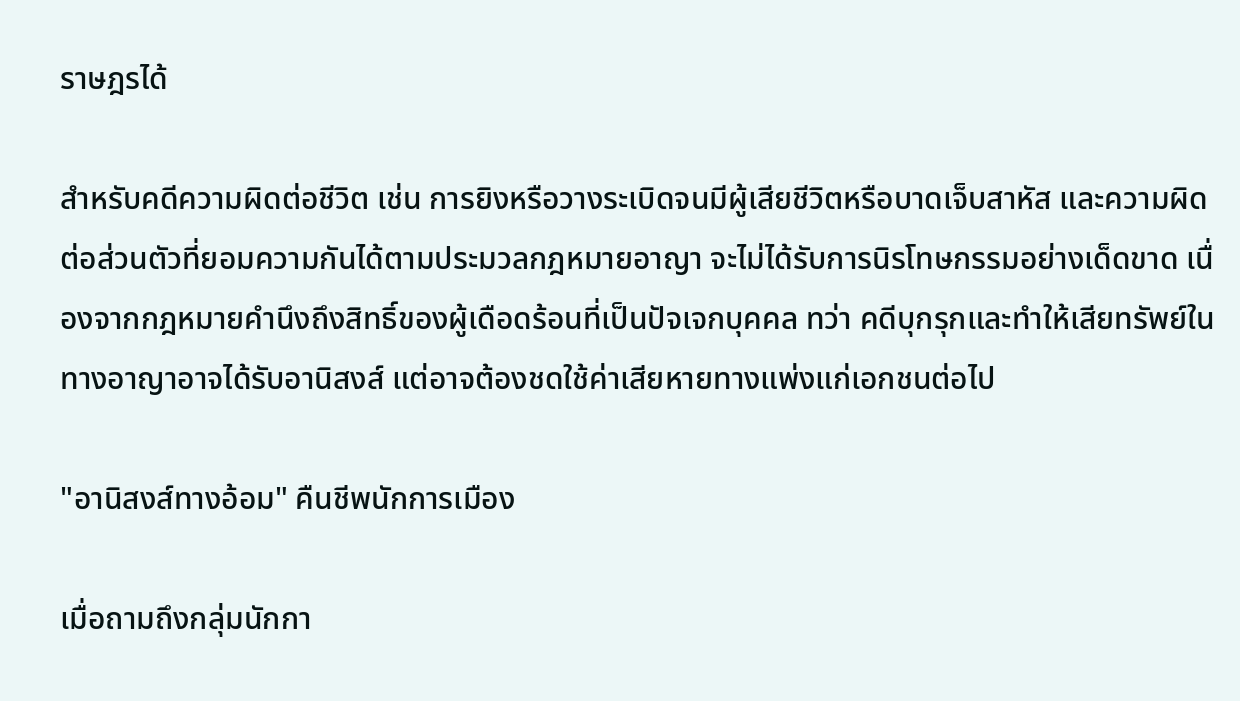ราษฎรได้

สำหรับคดีความผิดต่อชีวิต เช่น การยิงหรือวางระเบิดจนมีผู้เสียชีวิตหรือบาดเจ็บสาหัส และความผิดต่อส่วนตัวที่ยอมความกันได้ตามประมวลกฎหมายอาญา จะไม่ได้รับการนิรโทษกรรมอย่างเด็ดขาด เนื่องจากกฎหมายคำนึงถึงสิทธิ์ของผู้เดือดร้อนที่เป็นปัจเจกบุคคล ทว่า คดีบุกรุกและทำให้เสียทรัพย์ในทางอาญาอาจได้รับอานิสงส์ แต่อาจต้องชดใช้ค่าเสียหายทางแพ่งแก่เอกชนต่อไป

"อานิสงส์ทางอ้อม" คืนชีพนักการเมือง

เมื่อถามถึงกลุ่มนักกา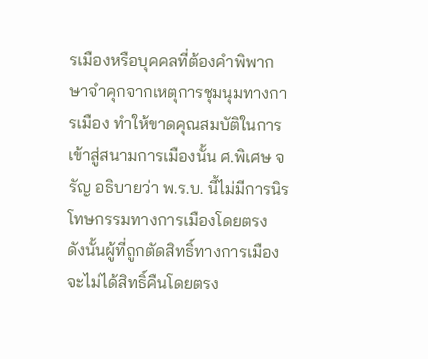รเมืองหรือบุคคลที่ต้องคำพิพากษาจำคุกจากเหตุการชุมนุมทางการเมือง ทำให้ขาดคุณสมบัติในการเข้าสู่สนามการเมืองนั้น ศ.พิเศษ จรัญ อธิบายว่า พ.ร.บ. นี้ไม่มีการนิรโทษกรรมทางการเมืองโดยตรง ดังนั้นผู้ที่ถูกตัดสิทธิ์ทางการเมืองจะไม่ได้สิทธิ์คืนโดยตรง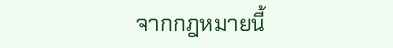จากกฎหมายนี้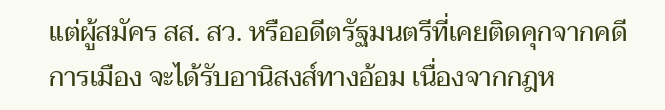แต่ผู้สมัคร สส. สว. หรืออดีตรัฐมนตรีที่เคยติดคุกจากคดีการเมือง จะได้รับอานิสงส์ทางอ้อม เนื่องจากกฎห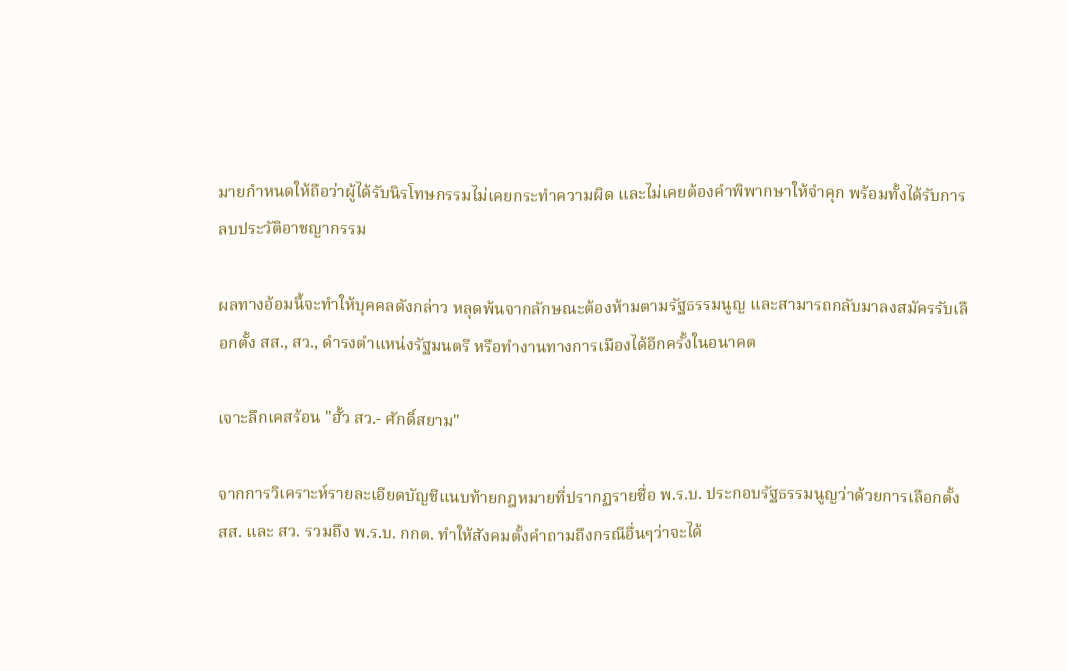มายกำหนดให้ถือว่าผู้ได้รับนิรโทษกรรมไม่เคยกระทำความผิด และไม่เคยต้องคำพิพากษาให้จำคุก พร้อมทั้งได้รับการลบประวัติอาชญากรรม

ผลทางอ้อมนี้จะทำให้บุคคลดังกล่าว หลุดพ้นจากลักษณะต้องห้ามตามรัฐธรรมนูญ และสามารถกลับมาลงสมัครรับเลือกตั้ง สส., สว., ดำรงตำแหน่งรัฐมนตรี หรือทำงานทางการเมืองได้อีกครั้งในอนาคต

เจาะลึกเคสร้อน "ฮั้ว สว.- ศักดิ์สยาม"

จากการวิเคราะห์รายละเอียดบัญชีแนบท้ายกฎหมายที่ปรากฏรายชื่อ พ.ร.บ. ประกอบรัฐธรรมนูญว่าด้วยการเลือกตั้ง สส. และ สว. รวมถึง พ.ร.บ. กกต. ทำให้สังคมตั้งคำถามถึงกรณีอื่นๆว่าจะได้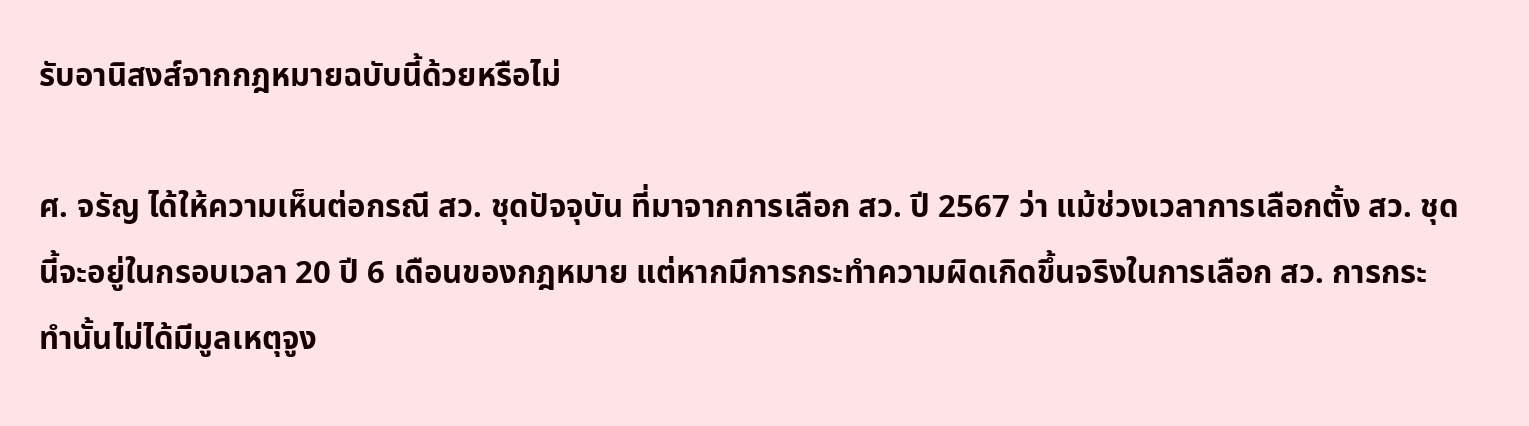รับอานิสงส์จากกฎหมายฉบับนี้ด้วยหรือไม่

ศ. จรัญ ได้ให้ความเห็นต่อกรณี สว. ชุดปัจจุบัน ที่มาจากการเลือก สว. ปี 2567 ว่า แม้ช่วงเวลาการเลือกตั้ง สว. ชุดนี้จะอยู่ในกรอบเวลา 20 ปี 6 เดือนของกฎหมาย แต่หากมีการกระทำความผิดเกิดขึ้นจริงในการเลือก สว. การกระทำนั้นไม่ได้มีมูลเหตุจูง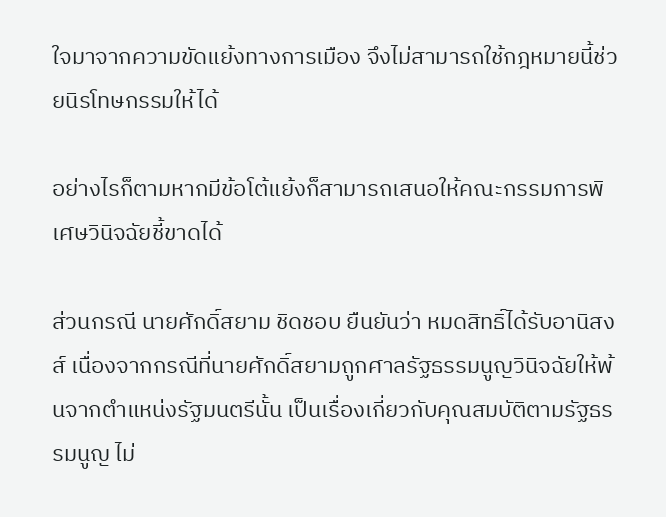ใจมาจากความขัดแย้งทางการเมือง จึงไม่สามารถใช้กฎหมายนี้ช่วยนิรโทษกรรมให้ได้

อย่างไรก็ตามหากมีข้อโต้แย้งก็สามารถเสนอให้คณะกรรมการพิเศษวินิจฉัยชี้ขาดได้

ส่วนกรณี นายศักดิ์สยาม ชิดชอบ ยืนยันว่า หมดสิทธิ์ได้รับอานิสงส์ เนื่องจากกรณีที่นายศักดิ์สยามถูกศาลรัฐธรรมนูญวินิจฉัยให้พ้นจากตำแหน่งรัฐมนตรีนั้น เป็นเรื่องเกี่ยวกับคุณสมบัติตามรัฐธรรมนูญ ไม่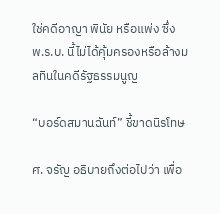ใช่คดีอาญา พินัย หรือแพ่ง ซึ่ง พ.ร.บ. นี้ไม่ได้คุ้มครองหรือล้างมลทินในคดีรัฐธรรมนูญ

“บอร์ดสมานฉันท์” ชี้ขาดนิรโทษ

ศ. จรัญ อธิบายถึงต่อไปว่า เพื่อ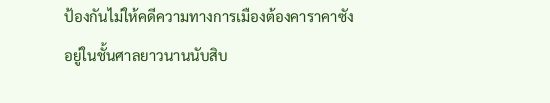ป้องกันไม่ให้คดีความทางการเมืองต้องคาราคาซังอยู่ในชั้นศาลยาวนานนับสิบ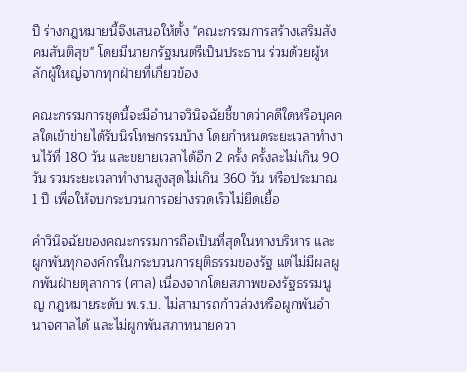ปี ร่างกฎหมายนี้จึงเสนอให้ตั้ง "คณะกรรมการสร้างเสริมสังคมสันติสุข" โดยมีนายกรัฐมนตรีเป็นประธาน ร่วมด้วยผู้หลักผู้ใหญ่จากทุกฝ่ายที่เกี่ยวข้อง

คณะกรรมการชุดนี้จะมีอำนาจวินิจฉัยชี้ขาดว่าคดีใดหรือบุคคลใดเข้าข่ายได้รับนิรโทษกรรมบ้าง โดยกำหนดระยะเวลาทำงานไว้ที่ 180 วัน และขยายเวลาได้อีก 2 ครั้ง ครั้งละไม่เกิน 90 วัน รวมระยะเวลาทำงานสูงสุดไม่เกิน 360 วัน หรือประมาณ 1 ปี เพื่อให้จบกระบวนการอย่างรวดเร็วไม่ยืดเยื้อ

คำวินิจฉัยของคณะกรรมการถือเป็นที่สุดในทางบริหาร และผูกพันทุกองค์กรในกระบวนการยุติธรรมของรัฐ แต่ไม่มีผลผูกพันฝ่ายตุลาการ (ศาล) เนื่องจากโดยสภาพของรัฐธรรมนูญ กฎหมายระดับ พ.ร.บ. ไม่สามารถก้าวล่วงหรือผูกพันอำนาจศาลได้ และไม่ผูกพันสภาทนายควา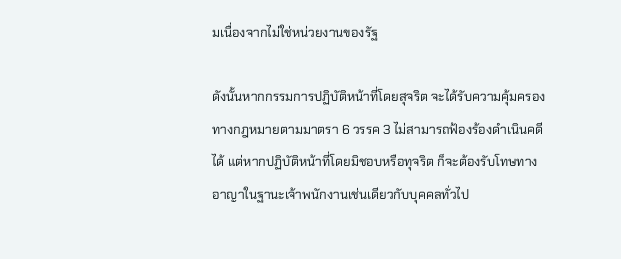มเนื่องจากไม่ใช่หน่วยงานของรัฐ

ดังนั้นหากกรรมการปฏิบัติหน้าที่โดยสุจริต จะได้รับความคุ้มครองทางกฎหมายตามมาตรา 6 วรรค 3 ไม่สามารถฟ้องร้องดำเนินคดีได้ แต่หากปฏิบัติหน้าที่โดยมิชอบหรือทุจริต ก็จะต้องรับโทษทางอาญาในฐานะเจ้าพนักงานเช่นเดียวกับบุคคลทั่วไป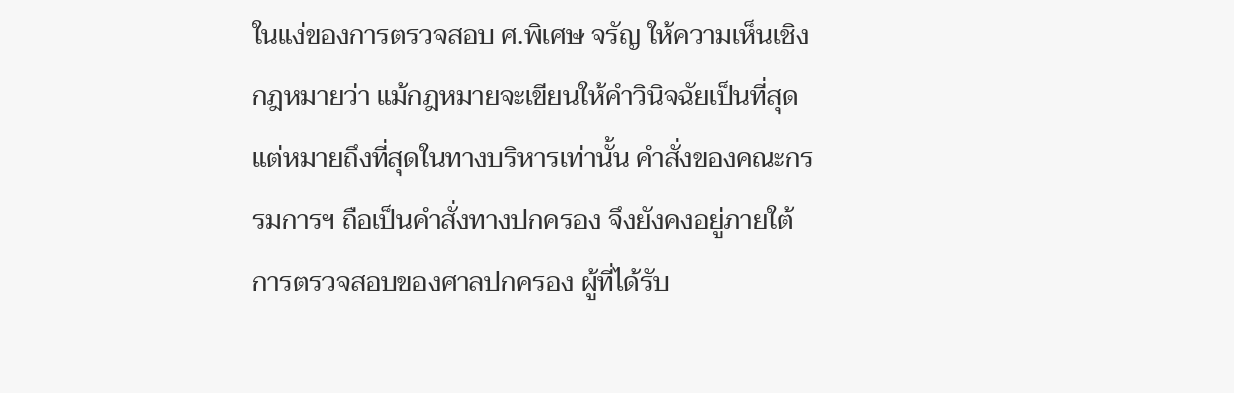ในแง่ของการตรวจสอบ ศ.พิเศษ จรัญ ให้ความเห็นเชิงกฎหมายว่า แม้กฎหมายจะเขียนให้คำวินิจฉัยเป็นที่สุด แต่หมายถึงที่สุดในทางบริหารเท่านั้น คำสั่งของคณะกรรมการฯ ถือเป็นคำสั่งทางปกครอง จึงยังคงอยู่ภายใต้การตรวจสอบของศาลปกครอง ผู้ที่ได้รับ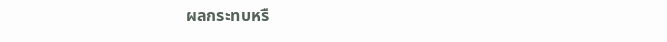ผลกระทบหรื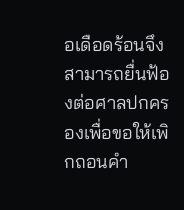อเดือดร้อนจึงสามารถยื่นฟ้องต่อศาลปกครองเพื่อขอให้เพิกถอนคำ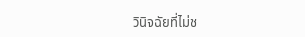วินิจฉัยที่ไม่ช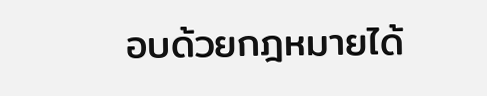อบด้วยกฎหมายได้